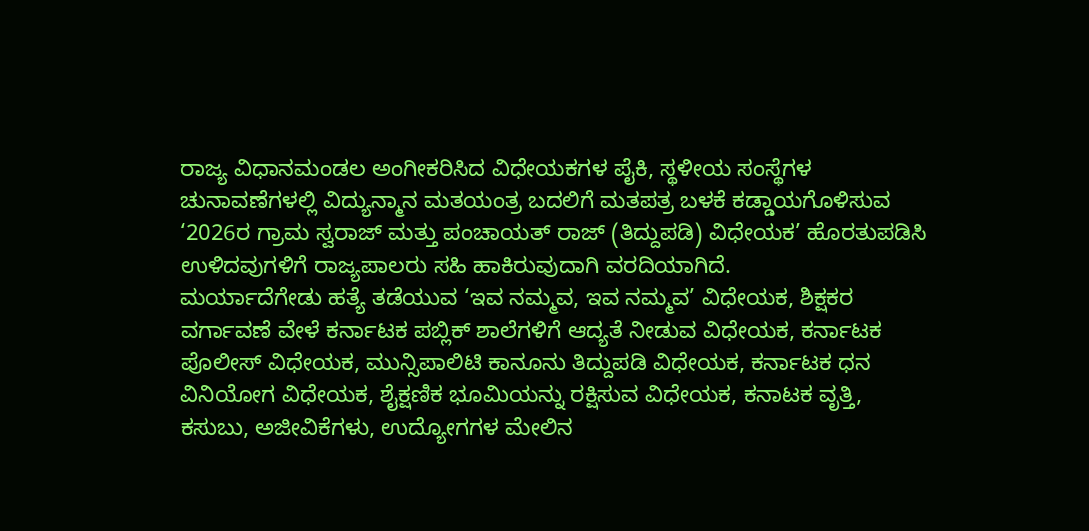ರಾಜ್ಯ ವಿಧಾನಮಂಡಲ ಅಂಗೀಕರಿಸಿದ ವಿಧೇಯಕಗಳ ಪೈಕಿ, ಸ್ಥಳೀಯ ಸಂಸ್ಥೆಗಳ ಚುನಾವಣೆಗಳಲ್ಲಿ ವಿದ್ಯುನ್ಮಾನ ಮತಯಂತ್ರ ಬದಲಿಗೆ ಮತಪತ್ರ ಬಳಕೆ ಕಡ್ಡಾಯಗೊಳಿಸುವ ‘2026ರ ಗ್ರಾಮ ಸ್ವರಾಜ್ ಮತ್ತು ಪಂಚಾಯತ್ ರಾಜ್ (ತಿದ್ದುಪಡಿ) ವಿಧೇಯಕ’ ಹೊರತುಪಡಿಸಿ ಉಳಿದವುಗಳಿಗೆ ರಾಜ್ಯಪಾಲರು ಸಹಿ ಹಾಕಿರುವುದಾಗಿ ವರದಿಯಾಗಿದೆ.
ಮರ್ಯಾದೆಗೇಡು ಹತ್ಯೆ ತಡೆಯುವ ‘ಇವ ನಮ್ಮವ, ಇವ ನಮ್ಮವ’ ವಿಧೇಯಕ, ಶಿಕ್ಷಕರ ವರ್ಗಾವಣೆ ವೇಳೆ ಕರ್ನಾಟಕ ಪಬ್ಲಿಕ್ ಶಾಲೆಗಳಿಗೆ ಆದ್ಯತೆ ನೀಡುವ ವಿಧೇಯಕ, ಕರ್ನಾಟಕ ಪೊಲೀಸ್ ವಿಧೇಯಕ, ಮುನ್ಸಿಪಾಲಿಟಿ ಕಾನೂನು ತಿದ್ದುಪಡಿ ವಿಧೇಯಕ, ಕರ್ನಾಟಕ ಧನ ವಿನಿಯೋಗ ವಿಧೇಯಕ, ಶೈಕ್ಷಣಿಕ ಭೂಮಿಯನ್ನು ರಕ್ಷಿಸುವ ವಿಧೇಯಕ, ಕನಾಟಕ ವೃತ್ತಿ, ಕಸುಬು, ಅಜೀವಿಕೆಗಳು, ಉದ್ಯೋಗಗಳ ಮೇಲಿನ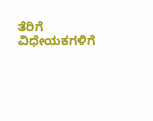ತೆರಿಗೆ ವಿಧೇಯಕಗಳಿಗೆ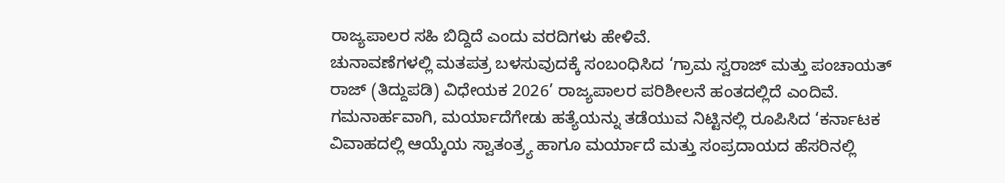ರಾಜ್ಯಪಾಲರ ಸಹಿ ಬಿದ್ದಿದೆ ಎಂದು ವರದಿಗಳು ಹೇಳಿವೆ.
ಚುನಾವಣೆಗಳಲ್ಲಿ ಮತಪತ್ರ ಬಳಸುವುದಕ್ಕೆ ಸಂಬಂಧಿಸಿದ ‘ಗ್ರಾಮ ಸ್ವರಾಜ್ ಮತ್ತು ಪಂಚಾಯತ್ ರಾಜ್ (ತಿದ್ದುಪಡಿ) ವಿಧೇಯಕ 2026’ ರಾಜ್ಯಪಾಲರ ಪರಿಶೀಲನೆ ಹಂತದಲ್ಲಿದೆ ಎಂದಿವೆ.
ಗಮನಾರ್ಹವಾಗಿ, ಮರ್ಯಾದೆಗೇಡು ಹತ್ಯೆಯನ್ನು ತಡೆಯುವ ನಿಟ್ಟಿನಲ್ಲಿ ರೂಪಿಸಿದ ‘ಕರ್ನಾಟಕ ವಿವಾಹದಲ್ಲಿ ಆಯ್ಕೆಯ ಸ್ವಾತಂತ್ರ್ಯ ಹಾಗೂ ಮರ್ಯಾದೆ ಮತ್ತು ಸಂಪ್ರದಾಯದ ಹೆಸರಿನಲ್ಲಿ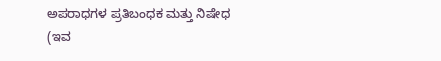ಅಪರಾಧಗಳ ಪ್ರತಿಬಂಧಕ ಮತ್ತು ನಿಷೇಧ (ಇವ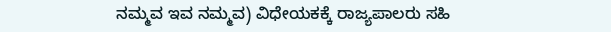ನಮ್ಮವ ಇವ ನಮ್ಮವ) ವಿಧೇಯಕಕ್ಕೆ ರಾಜ್ಯಪಾಲರು ಸಹಿ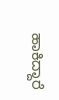ಹಾಕಿದ್ದಾರೆ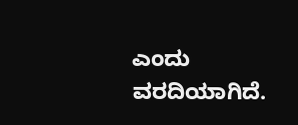ಎಂದು ವರದಿಯಾಗಿದೆ.